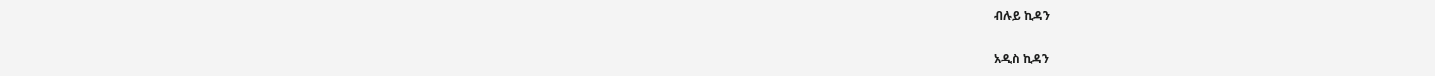ብሉይ ኪዳን

አዲስ ኪዳን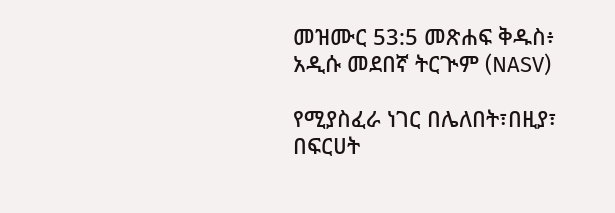መዝሙር 53:5 መጽሐፍ ቅዱስ፥ አዲሱ መደበኛ ትርጒም (NASV)

የሚያስፈራ ነገር በሌለበት፣በዚያ፣ በፍርሀት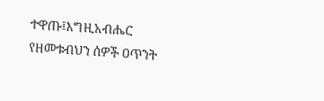ተዋጡ፤እግዚአብሔር የዘመቱብህን ሰዎች ዐጥንት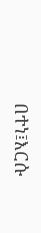በተነ፤እርሱ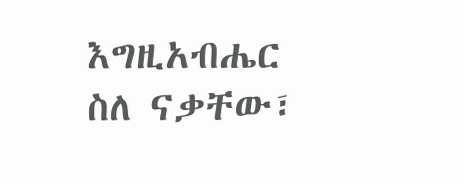እግዚአብሔር ስለ ናቃቸው፣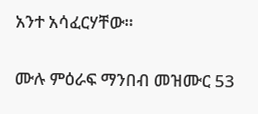አንተ አሳፈርሃቸው።

ሙሉ ምዕራፍ ማንበብ መዝሙር 53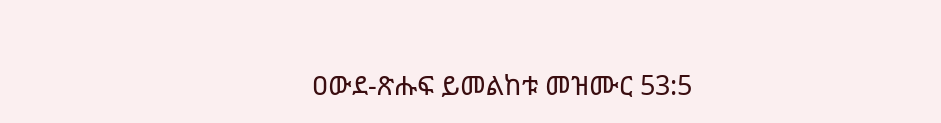ዐውደ-ጽሑፍ ይመልከቱ መዝሙር 53:5